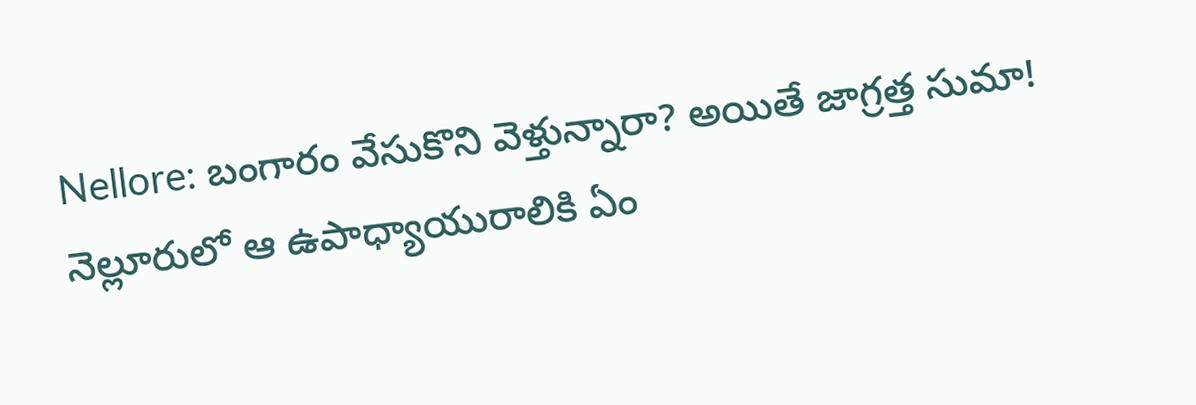Nellore: బంగారం వేసుకొని వెళ్తున్నారా? అయితే జాగ్రత్త సుమా! నెల్లూరులో ఆ ఉపాధ్యాయురాలికి ఏం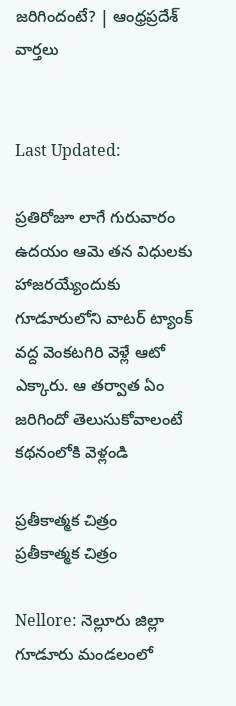జరిగిందంటే? | ఆంధ్రప్రదేశ్ వార్తలు


Last Updated:

ప్రతిరోజూ లాగే గురువారం ఉదయం ఆమె తన విధులకు హాజరయ్యేందుకు గూడూరులోని వాటర్ ట్యాంక్ వద్ద వెంకటగిరి వెళ్లే ఆటో ఎక్కారు. ఆ తర్వాత ఏం జరిగిందో తెలుసుకోవాలంటే కథనంలోకి వెళ్లండి

ప్రతీకాత్మక చిత్రం
ప్రతీకాత్మక చిత్రం

Nellore: నెల్లూరు జిల్లా గూడూరు మండలంలో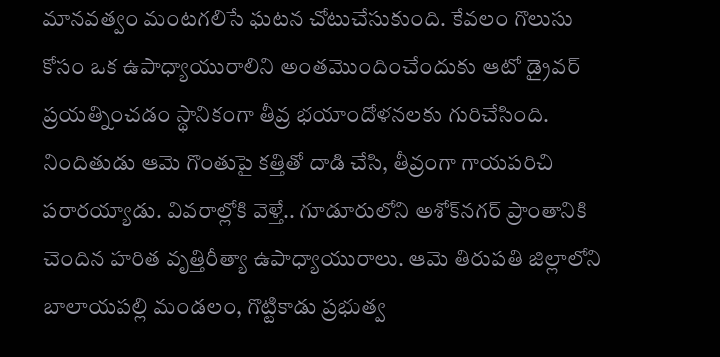మానవత్వం మంటగలిసే ఘటన చోటుచేసుకుంది. కేవలం గొలుసు కోసం ఒక ఉపాధ్యాయురాలిని అంతమొందించేందుకు ఆటో డ్రైవర్ ప్రయత్నించడం స్థానికంగా తీవ్ర భయాందోళనలకు గురిచేసింది. నిందితుడు ఆమె గొంతుపై కత్తితో దాడి చేసి, తీవ్రంగా గాయపరిచి పరారయ్యాడు. వివరాల్లోకి వెళ్తే.. గూడూరులోని అశోక్‌నగర్ ప్రాంతానికి చెందిన హరిత వృత్తిరీత్యా ఉపాధ్యాయురాలు. ఆమె తిరుపతి జిల్లాలోని బాలాయపల్లి మండలం, గొట్టికాడు ప్రభుత్వ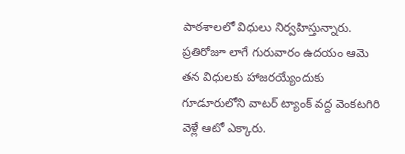పాఠశాలలో విధులు నిర్వహిస్తున్నారు. ప్రతిరోజూ లాగే గురువారం ఉదయం ఆమె తన విధులకు హాజరయ్యేందుకు గూడూరులోని వాటర్ ట్యాంక్ వద్ద వెంకటగిరి వెళ్లే ఆటో ఎక్కారు.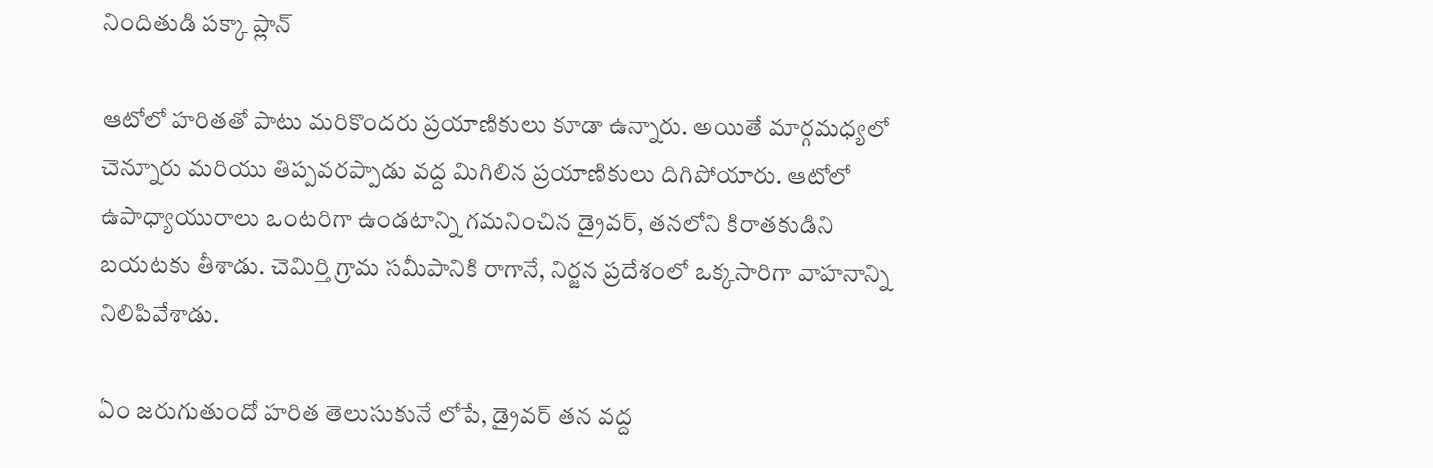నిందితుడి పక్కా ప్లాన్

ఆటోలో హరితతో పాటు మరికొందరు ప్రయాణికులు కూడా ఉన్నారు. అయితే మార్గమధ్యలో చెన్నూరు మరియు తిప్పవరప్పాడు వద్ద మిగిలిన ప్రయాణికులు దిగిపోయారు. ఆటోలో ఉపాధ్యాయురాలు ఒంటరిగా ఉండటాన్ని గమనించిన డ్రైవర్, తనలోని కిరాతకుడిని బయటకు తీశాడు. చెమిర్తి గ్రామ సమీపానికి రాగానే, నిర్జన ప్రదేశంలో ఒక్కసారిగా వాహనాన్ని నిలిపివేశాడు.

ఏం జరుగుతుందో హరిత తెలుసుకునే లోపే, డ్రైవర్ తన వద్ద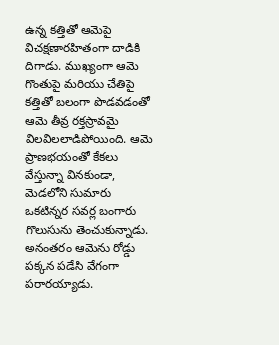ఉన్న కత్తితో ఆమెపై విచక్షణారహితంగా దాడికి దిగాడు. ముఖ్యంగా ఆమె గొంతుపై మరియు చేతిపై కత్తితో బలంగా పొడవడంతో ఆమె తీవ్ర రక్తస్రావమై విలవిలలాడిపోయింది. ఆమె ప్రాణభయంతో కేకలు వేస్తున్నా వినకుండా, మెడలోని సుమారు ఒకటిన్నర సవర్ల బంగారు గొలుసును తెంచుకున్నాడు. అనంతరం ఆమెను రోడ్డు పక్కన పడేసి వేగంగా పరారయ్యాడు.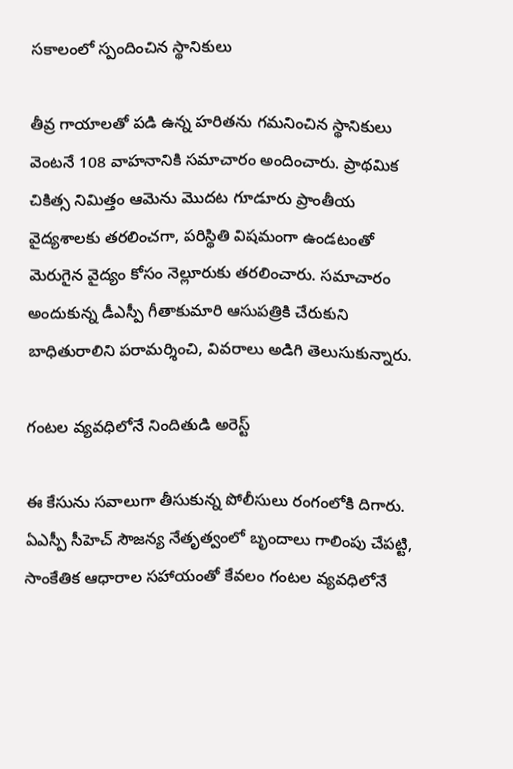సకాలంలో స్పందించిన స్థానికులు

తీవ్ర గాయాలతో పడి ఉన్న హరితను గమనించిన స్థానికులు వెంటనే 108 వాహనానికి సమాచారం అందించారు. ప్రాథమిక చికిత్స నిమిత్తం ఆమెను మొదట గూడూరు ప్రాంతీయ వైద్యశాలకు తరలించగా, పరిస్థితి విషమంగా ఉండటంతో మెరుగైన వైద్యం కోసం నెల్లూరుకు తరలించారు. సమాచారం అందుకున్న డీఎస్పీ గీతాకుమారి ఆసుపత్రికి చేరుకుని బాధితురాలిని పరామర్శించి, వివరాలు అడిగి తెలుసుకున్నారు.

గంటల వ్యవధిలోనే నిందితుడి అరెస్ట్

ఈ కేసును సవాలుగా తీసుకున్న పోలీసులు రంగంలోకి దిగారు. ఏఎస్పీ సీహెచ్ సౌజన్య నేతృత్వంలో బృందాలు గాలింపు చేపట్టి, సాంకేతిక ఆధారాల సహాయంతో కేవలం గంటల వ్యవధిలోనే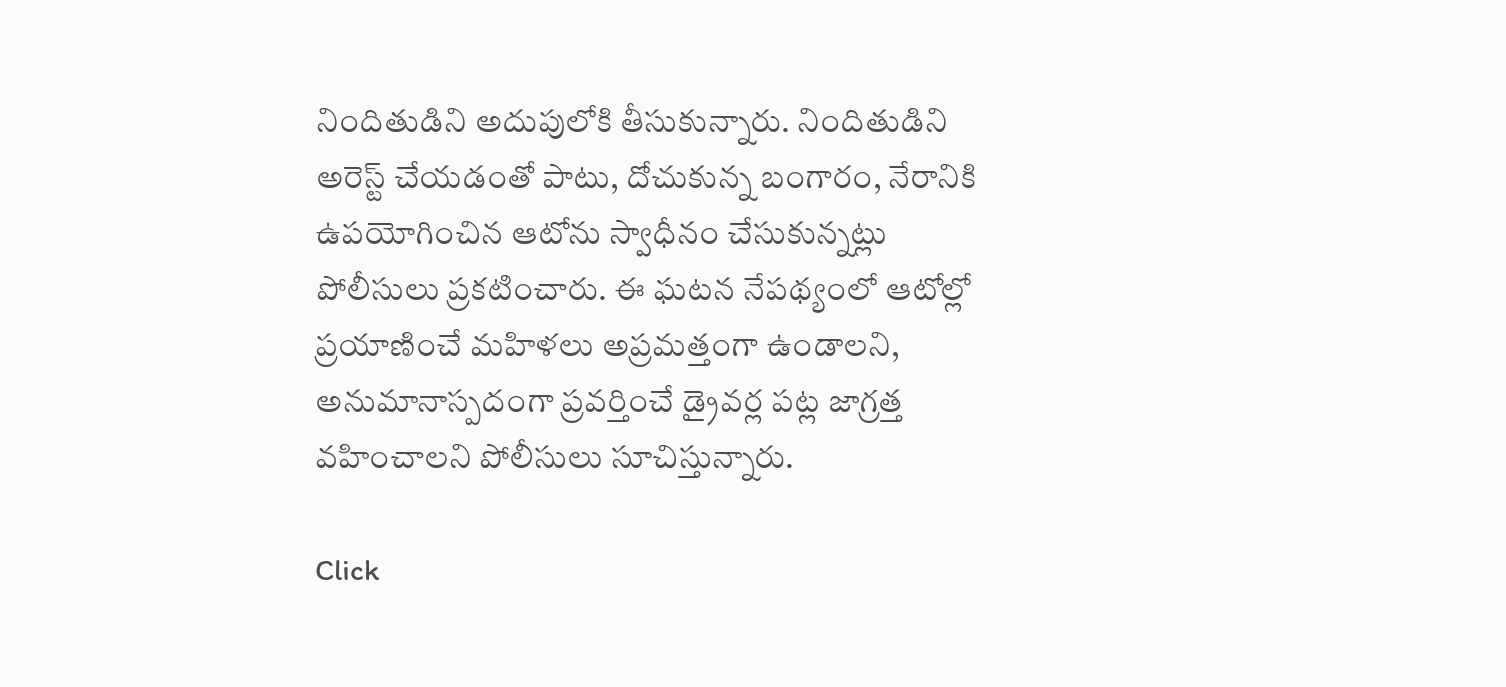నిందితుడిని అదుపులోకి తీసుకున్నారు. నిందితుడిని అరెస్ట్ చేయడంతో పాటు, దోచుకున్న బంగారం, నేరానికి ఉపయోగించిన ఆటోను స్వాధీనం చేసుకున్నట్లు పోలీసులు ప్రకటించారు. ఈ ఘటన నేపథ్యంలో ఆటోల్లో ప్రయాణించే మహిళలు అప్రమత్తంగా ఉండాలని, అనుమానాస్పదంగా ప్రవర్తించే డ్రైవర్ల పట్ల జాగ్రత్త వహించాలని పోలీసులు సూచిస్తున్నారు.

Click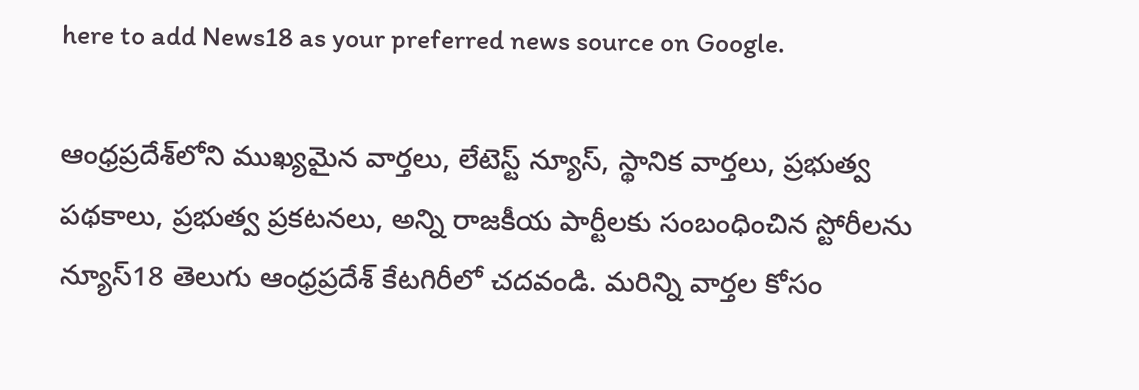here to add News18 as your preferred news source on Google.

ఆంధ్రప్రదేశ్‌లోని ముఖ్యమైన వార్తలు, లేటెస్ట్ న్యూస్, స్థానిక వార్తలు, ప్రభుత్వ పథకాలు, ప్రభుత్వ ప్రకటనలు, అన్ని రాజకీయ పార్టీలకు సంబంధించిన స్టోరీలను న్యూస్18 తెలుగు ఆంధ్రప్రదేశ్ కేటగిరీలో చదవండి. మరిన్ని వార్తల కోసం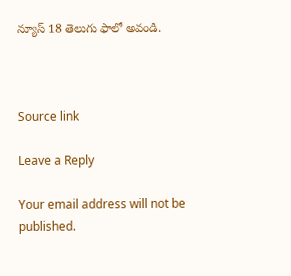న్యూస్ 18 తెలుగు ఫాలో అవండి.



Source link

Leave a Reply

Your email address will not be published.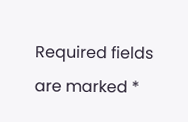Required fields are marked *